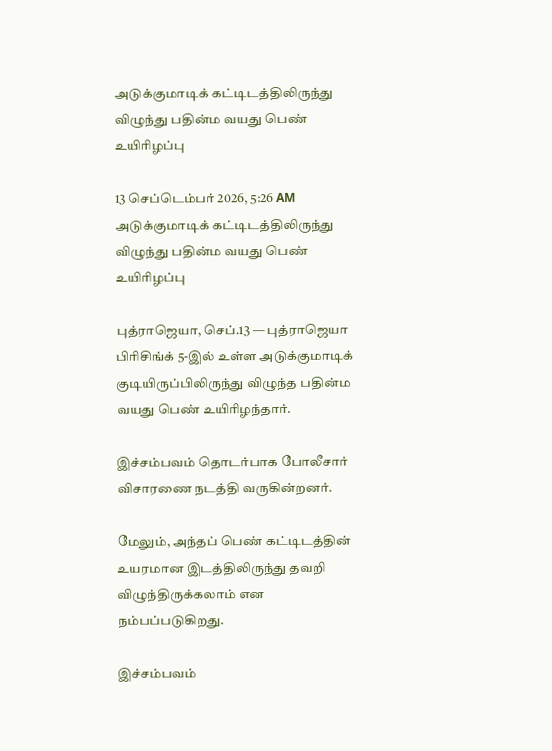அடுக்குமாடிக் கட்டிடத்திலிருந்து விழுந்து பதின்ம வயது பெண் உயிரிழப்பு

13 செப்டெம்பர் 2026, 5:26 AM
அடுக்குமாடிக் கட்டிடத்திலிருந்து விழுந்து பதின்ம வயது பெண் உயிரிழப்பு

புத்ராஜெயா, செப்.13 — புத்ராஜெயா பிரிசிங்க் 5-இல் உள்ள அடுக்குமாடிக் குடியிருப்பிலிருந்து விழுந்த பதின்ம வயது பெண் உயிரிழந்தார்.

இச்சம்பவம் தொடர்பாக போலீசார் விசாரணை நடத்தி வருகின்றனர்.

மேலும், அந்தப் பெண் கட்டிடத்தின் உயரமான இடத்திலிருந்து தவறி விழுந்திருக்கலாம் என நம்பப்படுகிறது.

இச்சம்பவம்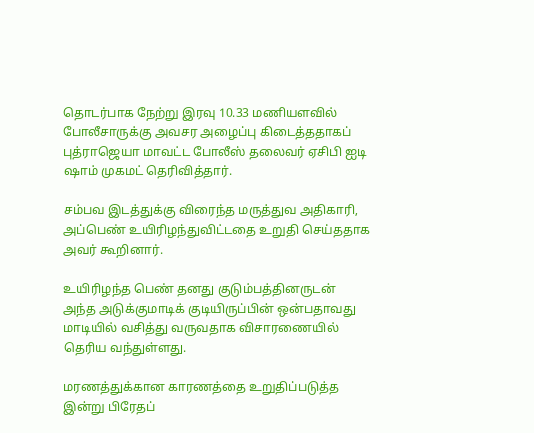தொடர்பாக நேற்று இரவு 10.33 மணியளவில் போலீசாருக்கு அவசர அழைப்பு கிடைத்ததாகப் புத்ராஜெயா மாவட்ட போலீஸ் தலைவர் ஏசிபி ஐடி ஷாம் முகமட் தெரிவித்தார்.

சம்பவ இடத்துக்கு விரைந்த மருத்துவ அதிகாரி, அப்பெண் உயிரிழந்துவிட்டதை உறுதி செய்ததாக அவர் கூறினார்.

உயிரிழந்த பெண் தனது குடும்பத்தினருடன் அந்த அடுக்குமாடிக் குடியிருப்பின் ஒன்பதாவது மாடியில் வசித்து வருவதாக விசாரணையில் தெரிய வந்துள்ளது.

மரணத்துக்கான காரணத்தை உறுதிப்படுத்த இன்று பிரேதப்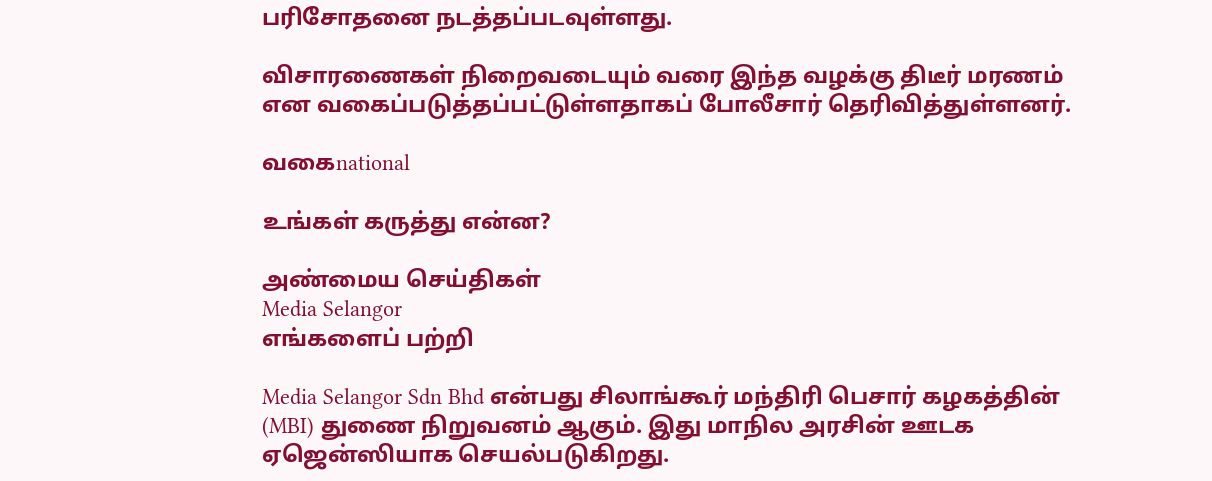பரிசோதனை நடத்தப்படவுள்ளது.

விசாரணைகள் நிறைவடையும் வரை இந்த வழக்கு திடீர் மரணம் என வகைப்படுத்தப்பட்டுள்ளதாகப் போலீசார் தெரிவித்துள்ளனர்.

வகைnational

உங்கள் கருத்து என்ன?

அண்மைய செய்திகள்
Media Selangor
எங்களைப் பற்றி

Media Selangor Sdn Bhd என்பது சிலாங்கூர் மந்திரி பெசார் கழகத்தின் (MBI) துணை நிறுவனம் ஆகும். இது மாநில அரசின் ஊடக ஏஜென்ஸியாக செயல்படுகிறது.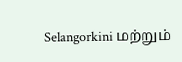Selangorkini மற்றும்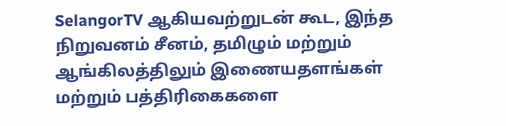SelangorTV ஆகியவற்றுடன் கூட, இந்த நிறுவனம் சீனம், தமிழும் மற்றும் ஆங்கிலத்திலும் இணையதளங்கள் மற்றும் பத்திரிகைகளை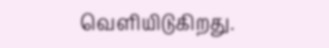வெளியிடுகிறது.